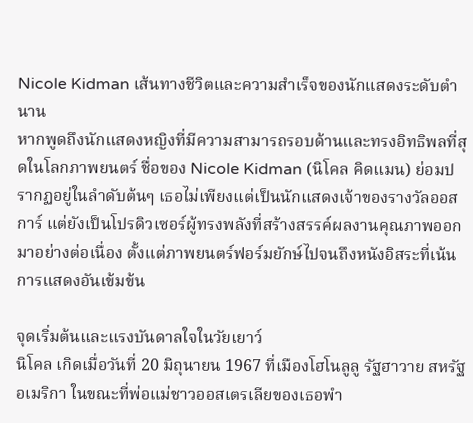Nicole Kidman เส้นทางชีวิตและความสำเร็จของนักแสดงระดับตำนาน
หากพูดถึงนักแสดงหญิงที่มีความสามารถรอบด้านและทรงอิทธิพลที่สุดในโลกภาพยนตร์ ชื่อของ Nicole Kidman (นิโคล คิดแมน) ย่อมปรากฏอยู่ในลำดับต้นๆ เธอไม่เพียงแต่เป็นนักแสดงเจ้าของรางวัลออสการ์ แต่ยังเป็นโปรดิวเซอร์ผู้ทรงพลังที่สร้างสรรค์ผลงานคุณภาพออกมาอย่างต่อเนื่อง ตั้งแต่ภาพยนตร์ฟอร์มยักษ์ไปจนถึงหนังอิสระที่เน้นการแสดงอันเข้มข้น

จุดเริ่มต้นและแรงบันดาลใจในวัยเยาว์
นิโคล เกิดเมื่อวันที่ 20 มิถุนายน 1967 ที่เมืองโฮโนลูลู รัฐฮาวาย สหรัฐอเมริกา ในขณะที่พ่อแม่ชาวออสเตรเลียของเธอพำ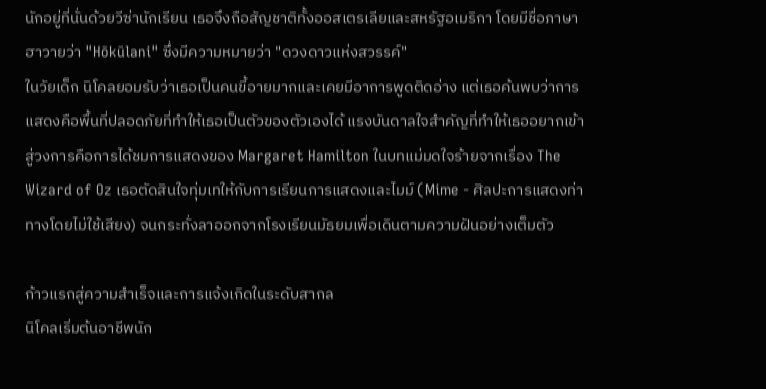นักอยู่ที่นั่นด้วยวีซ่านักเรียน เธอจึงถือสัญชาติทั้งออสเตรเลียและสหรัฐอเมริกา โดยมีชื่อภาษาฮาวายว่า "Hōkūlani" ซึ่งมีความหมายว่า "ดวงดาวแห่งสวรรค์"
ในวัยเด็ก นิโคลยอมรับว่าเธอเป็นคนขี้อายมากและเคยมีอาการพูดติดอ่าง แต่เธอค้นพบว่าการแสดงคือพื้นที่ปลอดภัยที่ทำให้เธอเป็นตัวของตัวเองได้ แรงบันดาลใจสำคัญที่ทำให้เธออยากเข้าสู่วงการคือการได้ชมการแสดงของ Margaret Hamilton ในบทแม่มดใจร้ายจากเรื่อง The Wizard of Oz เธอตัดสินใจทุ่มเทให้กับการเรียนการแสดงและไมม์ (Mime - ศิลปะการแสดงท่าทางโดยไม่ใช้เสียง) จนกระทั่งลาออกจากโรงเรียนมัธยมเพื่อเดินตามความฝันอย่างเต็มตัว

ก้าวแรกสู่ความสำเร็จและการแจ้งเกิดในระดับสากล
นิโคลเริ่มต้นอาชีพนัก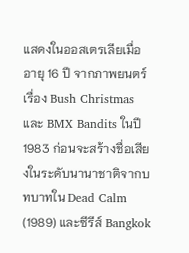แสดงในออสเตรเลียเมื่ออายุ 16 ปี จากภาพยนตร์เรื่อง Bush Christmas และ BMX Bandits ในปี 1983 ก่อนจะสร้างชื่อเสียงในระดับนานาชาติจากบทบาทใน Dead Calm (1989) และซีรีส์ Bangkok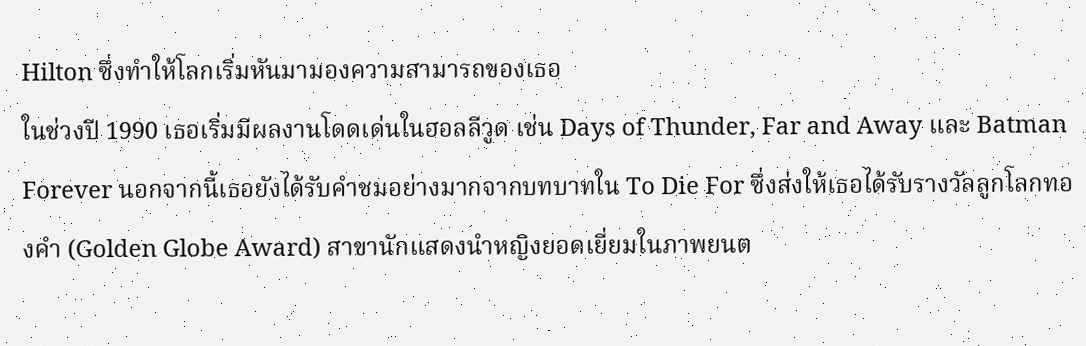Hilton ซึ่งทำให้โลกเริ่มหันมามองความสามารถของเธอ
ในช่วงปี 1990 เธอเริ่มมีผลงานโดดเด่นในฮอลลีวูด เช่น Days of Thunder, Far and Away และ Batman Forever นอกจากนี้เธอยังได้รับคำชมอย่างมากจากบทบาทใน To Die For ซึ่งส่งให้เธอได้รับรางวัลลูกโลกทองคำ (Golden Globe Award) สาขานักแสดงนำหญิงยอดเยี่ยมในภาพยนต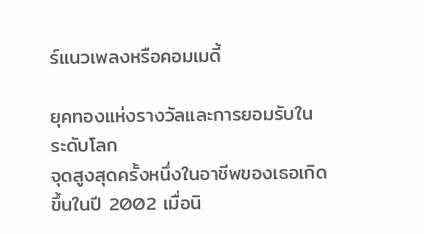ร์แนวเพลงหรือคอมเมดี้

ยุคทองแห่งรางวัลและการยอมรับในระดับโลก
จุดสูงสุดครั้งหนึ่งในอาชีพของเธอเกิดขึ้นในปี 2002 เมื่อนิ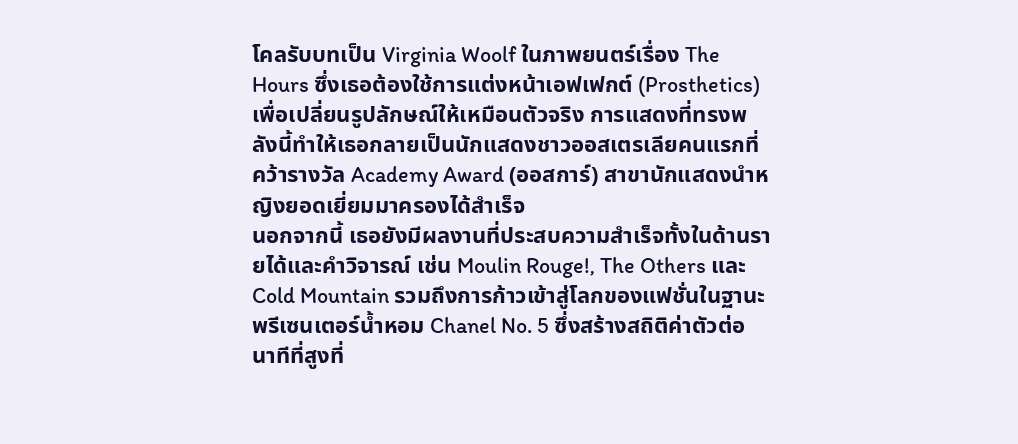โคลรับบทเป็น Virginia Woolf ในภาพยนตร์เรื่อง The Hours ซึ่งเธอต้องใช้การแต่งหน้าเอฟเฟกต์ (Prosthetics) เพื่อเปลี่ยนรูปลักษณ์ให้เหมือนตัวจริง การแสดงที่ทรงพลังนี้ทำให้เธอกลายเป็นนักแสดงชาวออสเตรเลียคนแรกที่คว้ารางวัล Academy Award (ออสการ์) สาขานักแสดงนำหญิงยอดเยี่ยมมาครองได้สำเร็จ
นอกจากนี้ เธอยังมีผลงานที่ประสบความสำเร็จทั้งในด้านรายได้และคำวิจารณ์ เช่น Moulin Rouge!, The Others และ Cold Mountain รวมถึงการก้าวเข้าสู่โลกของแฟชั่นในฐานะพรีเซนเตอร์น้ำหอม Chanel No. 5 ซึ่งสร้างสถิติค่าตัวต่อนาทีที่สูงที่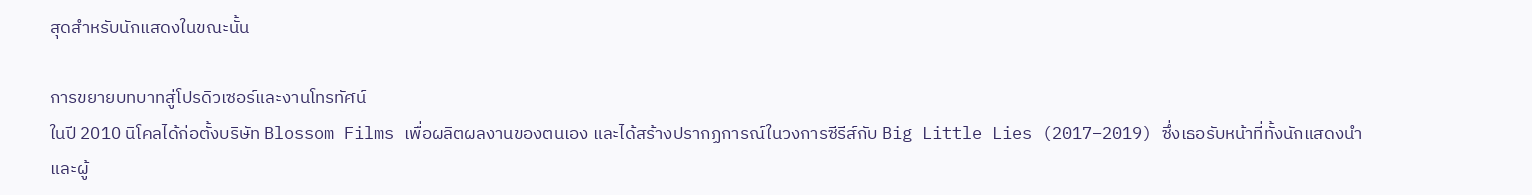สุดสำหรับนักแสดงในขณะนั้น

การขยายบทบาทสู่โปรดิวเซอร์และงานโทรทัศน์
ในปี 2010 นิโคลได้ก่อตั้งบริษัท Blossom Films เพื่อผลิตผลงานของตนเอง และได้สร้างปรากฏการณ์ในวงการซีรีส์กับ Big Little Lies (2017–2019) ซึ่งเธอรับหน้าที่ทั้งนักแสดงนำและผู้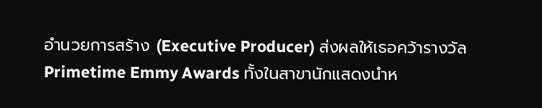อำนวยการสร้าง (Executive Producer) ส่งผลให้เธอคว้ารางวัล Primetime Emmy Awards ทั้งในสาขานักแสดงนำห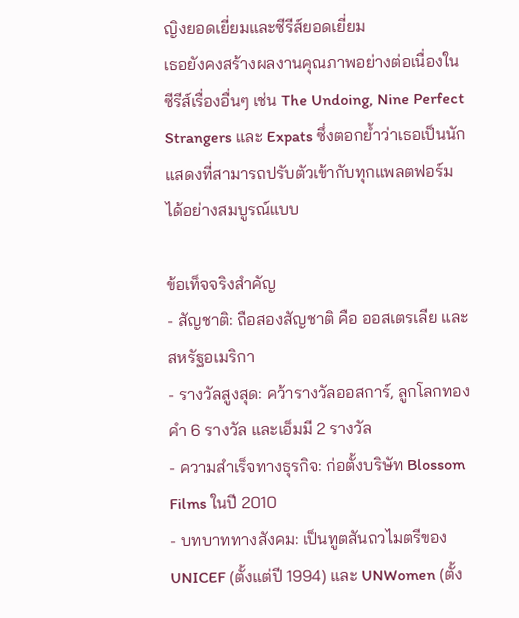ญิงยอดเยี่ยมและซีรีส์ยอดเยี่ยม
เธอยังคงสร้างผลงานคุณภาพอย่างต่อเนื่องในซีรีส์เรื่องอื่นๆ เช่น The Undoing, Nine Perfect Strangers และ Expats ซึ่งตอกย้ำว่าเธอเป็นนักแสดงที่สามารถปรับตัวเข้ากับทุกแพลตฟอร์มได้อย่างสมบูรณ์แบบ

ข้อเท็จจริงสำคัญ
- สัญชาติ: ถือสองสัญชาติ คือ ออสเตรเลีย และ สหรัฐอเมริกา
- รางวัลสูงสุด: คว้ารางวัลออสการ์, ลูกโลกทองคำ 6 รางวัล และเอ็มมี 2 รางวัล
- ความสำเร็จทางธุรกิจ: ก่อตั้งบริษัท Blossom Films ในปี 2010
- บทบาททางสังคม: เป็นทูตสันถวไมตรีของ UNICEF (ตั้งแต่ปี 1994) และ UNWomen (ตั้ง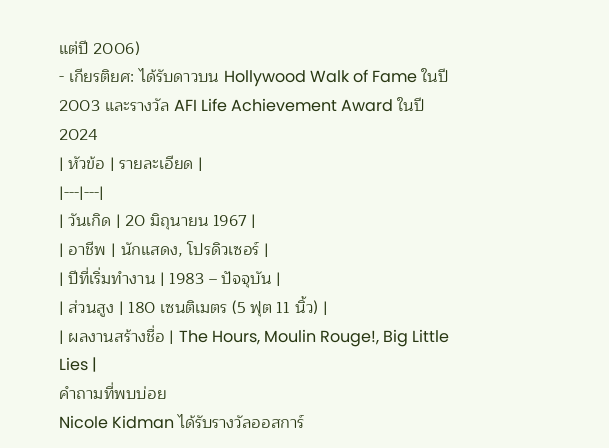แต่ปี 2006)
- เกียรติยศ: ได้รับดาวบน Hollywood Walk of Fame ในปี 2003 และรางวัล AFI Life Achievement Award ในปี 2024
| หัวข้อ | รายละเอียด |
|---|---|
| วันเกิด | 20 มิถุนายน 1967 |
| อาชีพ | นักแสดง, โปรดิวเซอร์ |
| ปีที่เริ่มทำงาน | 1983 – ปัจจุบัน |
| ส่วนสูง | 180 เซนติเมตร (5 ฟุต 11 นิ้ว) |
| ผลงานสร้างชื่อ | The Hours, Moulin Rouge!, Big Little Lies |
คำถามที่พบบ่อย
Nicole Kidman ได้รับรางวัลออสการ์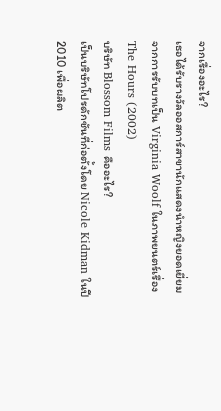จากเรื่องอะไร?
เธอได้รับรางวัลออสการ์สาขานักแสดงนำหญิงยอดเยี่ยมจากการรับบทเป็น Virginia Woolf ในภาพยนตร์เรื่อง The Hours (2002)
บริษัท Blossom Films คืออะไร?
เป็นบริษัทโปรดักชันที่ก่อตั้งโดย Nicole Kidman ในปี 2010 เพื่อผลิต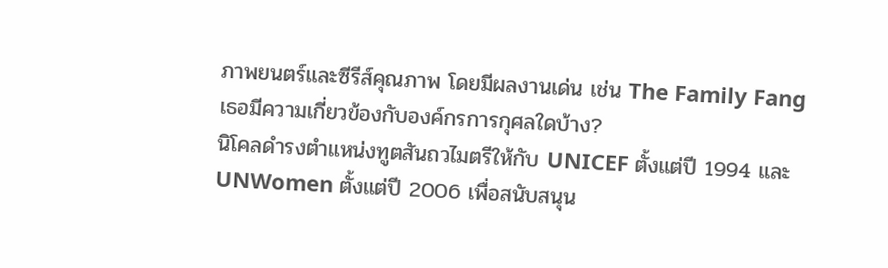ภาพยนตร์และซีรีส์คุณภาพ โดยมีผลงานเด่น เช่น The Family Fang
เธอมีความเกี่ยวข้องกับองค์กรการกุศลใดบ้าง?
นิโคลดำรงตำแหน่งทูตสันถวไมตรีให้กับ UNICEF ตั้งแต่ปี 1994 และ UNWomen ตั้งแต่ปี 2006 เพื่อสนับสนุน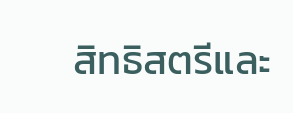สิทธิสตรีและ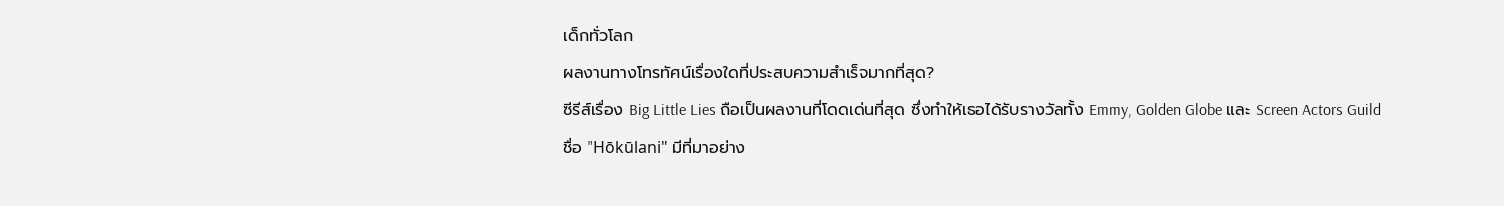เด็กทั่วโลก
ผลงานทางโทรทัศน์เรื่องใดที่ประสบความสำเร็จมากที่สุด?
ซีรีส์เรื่อง Big Little Lies ถือเป็นผลงานที่โดดเด่นที่สุด ซึ่งทำให้เธอได้รับรางวัลทั้ง Emmy, Golden Globe และ Screen Actors Guild
ชื่อ "Hōkūlani" มีที่มาอย่าง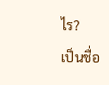ไร?
เป็นชื่อ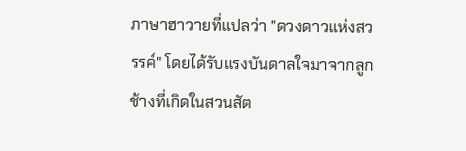ภาษาฮาวายที่แปลว่า "ดวงดาวแห่งสวรรค์" โดยได้รับแรงบันดาลใจมาจากลูกช้างที่เกิดในสวนสัต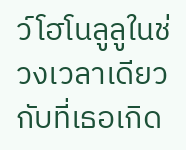ว์โฮโนลูลูในช่วงเวลาเดียวกับที่เธอเกิด